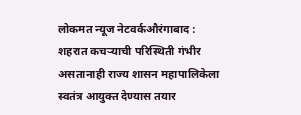लोकमत न्यूज नेटवर्कऔरंगाबाद : शहरात कचऱ्याची परिस्थिती गंभीर असतानाही राज्य शासन महापालिकेला स्वतंत्र आयुक्त देण्यास तयार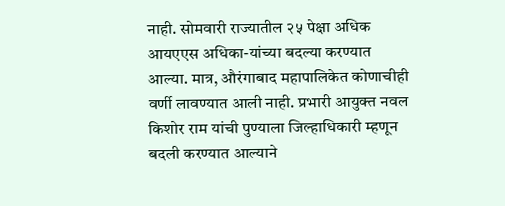नाही. सोमवारी राज्यातील २५ पेक्षा अधिक आयएएस अधिका-यांच्या बदल्या करण्यात आल्या. मात्र, औरंगाबाद महापालिकेत कोणाचीही वर्णी लावण्यात आली नाही. प्रभारी आयुक्त नवल किशोर राम यांची पुण्याला जिल्हाधिकारी म्हणून बदली करण्यात आल्याने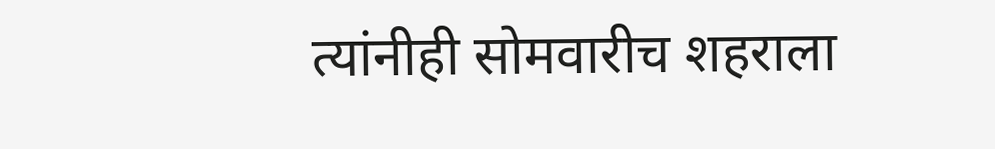त्यांनीही सोमवारीच शहराला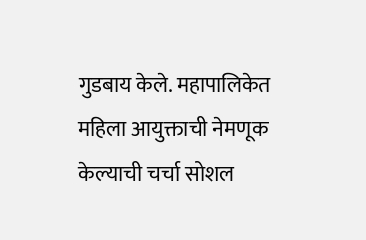गुडबाय केले. महापालिकेत महिला आयुक्ताची नेमणूक केल्याची चर्चा सोशल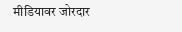मीडियावर जोरदार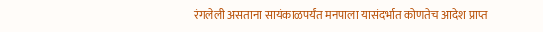रंगलेली असताना सायंकाळपर्यंत मनपाला यासंदर्भात कोणतेच आदेश प्राप्त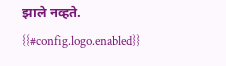झाले नव्हते.
{{#config.logo.enabled}}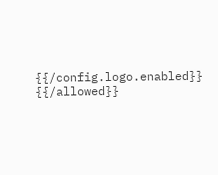{{/config.logo.enabled}}
{{/allowed}}